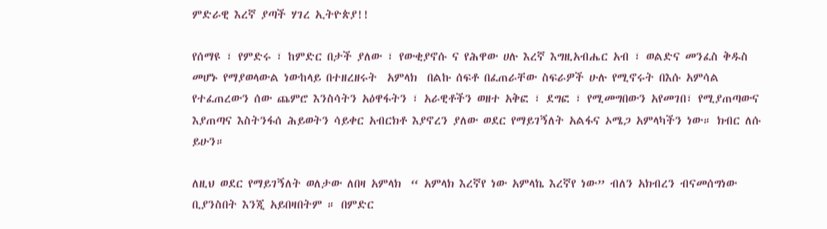ምድራዊ እረኛ ያጣች ሃገረ ኢትዮጵያ!!

የሰማዩ ፣ የምድሩ ፣ ከምድር በታች ያለው ፣ የውቂያኖሱ ና የሕዋው ሀሉ እረኛ እግዚአብሔር አብ ፣ ወልድና መንፈስ ቅዱስ መሆኑ የማያወላውል ነውከላይ በተዘረዘሩት  አምላክ  በልኩ ሰፍቶ በፈጠራቸው ስፍራዎች ሁሉ የሚኖሩት በእሱ አምሳል የተፈጠረውን ሰው ጨምሮ እንስሳትን አዕዋፋትን ፣ አራዊቶችን ወዘተ አቅፎ ፣ ደግፎ ፣ የሚመግበውን አየመገበ፣ የሚያጠጣውና እያጠጣና እስትንፋሰ ሕይወትን ሳይቀር አብርክቶ እያኖረን ያለው ወደር የማይገኝለት አልፋና ኦሜጋ አምላካችን ነው። ክብር ለሱ ይሁን።

ለዚህ ወደር የማይገኝለት ወለታው ለበዛ አምላክ  “ አምላክ እረኛየ ነው አምላኬ እረኛየ ነው” ብለን አክብረን ብናመሰግነው ቢያንስበት እንጂ አይበዛበትም ። በምድር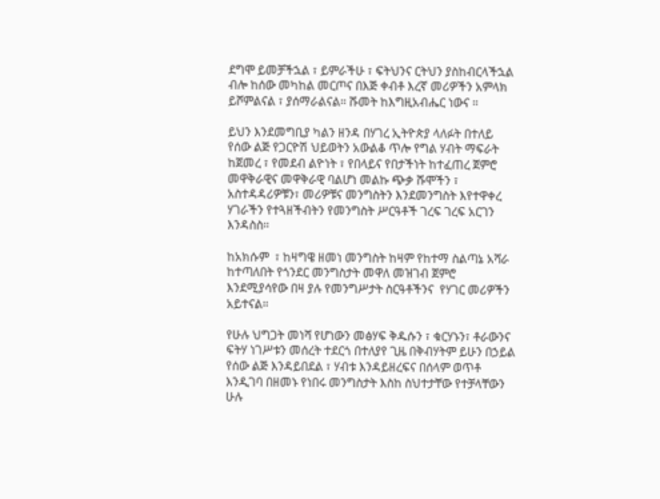ደግሞ ይመቻችኋል ፣ ይምራችሁ ፣ ፍትህንና ርትህን ያስከብርላችኋል ብሎ ከሰው መካከል መርጦና በእጅ ቀብቶ እረኛ መሪዎችን አምላክ ይሾምልናል ፣ ያሰማራልናል። ሹመት ከእግዚአብሔር ነውና ።

ይህን እንደመግቢያ ካልን ዘንዳ በሃገረ ኢትዮጵያ ላለፉት በተለይ የሰው ልጅ የጋርዮሽ ህይወትን አውልቆ ጥሎ የግል ሃብት ማፍራት ከጀመረ ፣ የመደብ ልዮነት ፣ የበላይና የበታችነት ከተፈጠረ ጀምሮ መዋቅራዊና መዋቅራዊ ባልሆነ መልኩ ጭቃ ሹሞችን ፣ አስተዳዳሪዎቹን፣ መሪዎቹና መንግስትን እንደመንግስት እየተዋቀረ ሃገራችን የተጓዘችብትን የመንግስት ሥርዓቶች ገረፍ ገረፍ አርገን እንዳስስ።

ከአክሱም  ፣ ከዛግዌ ዘመነ መንግስት ከዛም የከተማ ስልጣኔ አሻራ ከተጣለበት የጎንደር መንግስታት መዋለ መዝገብ ጀምሮ እንደሚያሳየው በዛ ያሉ የመንግሥታት ስርዓቶችንና  የሃገር መሪዎችን አይተናል።

የሁሉ ህግጋት መነሻ የሆነውን መፅሃፍ ቅዱሱን ፣ ቁርሃኑን፣ ቶራውንና ፍትሃ ነገሥቱን መሰረት ተደርጎ በተለያየ ጊዜ በቅብሃትም ይሁን በኃይል የሰው ልጅ እንዳይበደል ፣ ሃብቱ እንዳይዘረፍና በሰላም ወጥቶ እንዲገባ በዘመኑ የነበሩ መንግስታት እስከ ስህተታቸው የተቻላቸውን ሁሉ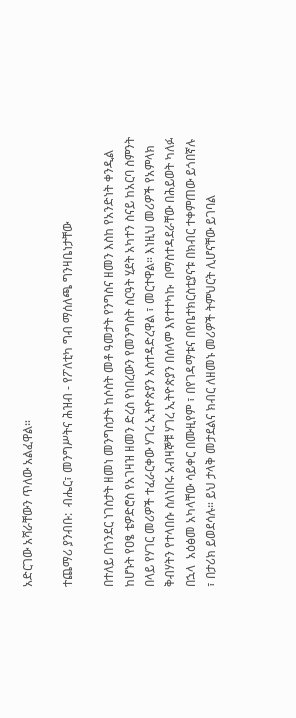አድርገው አሻራቸውን ጥለው አልፈዋል።

ተጨማሪ ያንብቡ:  ብሔር፣ መንግሥትና ሕዝብ - የፖለቲካ ግብ ማሰለጫ ግንዛቤነታቸው

በተለይ በጎንደር ነገስታት ዘመነ መንግስታት ከሶስት መቶ ዓመታት የንግስና ዘመን እስከ የአንድነት ቀንዲል ከሆኑት የዐፄ ቴዎድሮስ የአገዛዝ ዘመን ድረስ የነበረውን የመንግስት ስርዓት ሂደት አካተን ስናይ ከአርባ ስምንት በላይ የሃገር መሪዎች ተፈራርቀው ሃገረ ኢትዮጵያን አስተዳድረዋል ፣ መርተዋል። እነዚህ መሪዎች የአምላክ ቅብሃትን የተላበሱ ስለነበሩ አብዛኞቹ ሃገረ ኢትዮጵያን በሰላም እየተተካኩ  በማስተዳደራቸው በሕይወት ካለፉ በኋላ  አዕፅመ አካላቸው ሳይቀር በሙዚየም ፣ በየገዳማቱና በየቤተክርስቲያናቱ በክብር ተቀምጠው ይጎበኛሉ ፣ በታሪክ ይወደሳሉ። ይህ ታላቅ መታደልና ክብር ለዘመኑ መሪዎች ትምህርት ሊሆናቸው ይገባል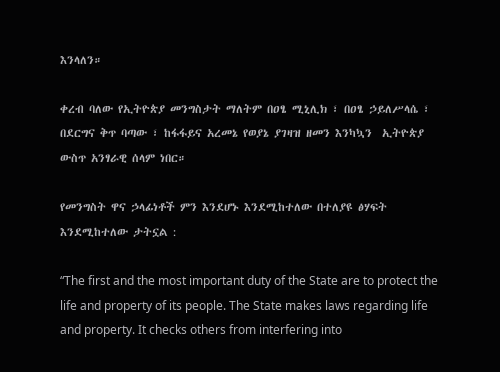እንላለን።

ቀረብ ባለው የኢትዮጵያ መንግስታት ማለትም በዐፄ ሚኒሊክ ፣ በዐፄ ኃይለሥላሴ ፣ በደርግና ቅጥ ባጣው ፣ ከፋፋይና አረመኔ የወያኔ ያገዛዝ ዘመን እንካኳን  ኢትዮጵያ ውስጥ አንፃራዊ ሰላም ነበር።

የመንግስት ዋና ኃላፊነቶች ምን እንደሆኑ እንደሚከተለው በተለያዩ ፅሃፍት እንደሚከተለው ታትኗል :

“The first and the most important duty of the State are to protect the life and property of its people. The State makes laws regarding life and property. It checks others from interfering into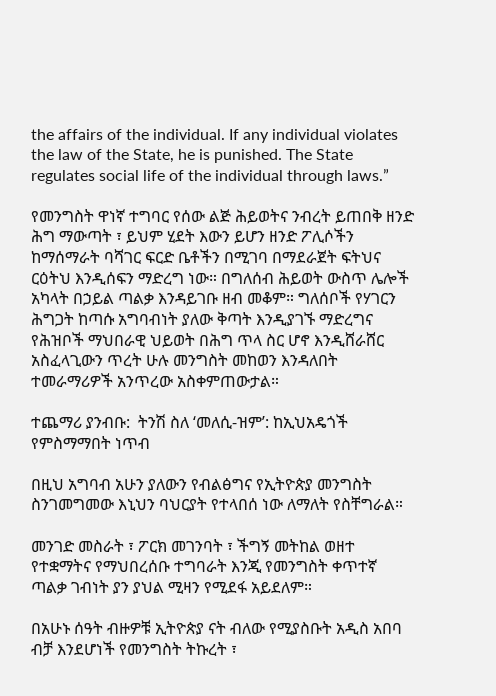the affairs of the individual. If any individual violates the law of the State, he is punished. The State regulates social life of the individual through laws.”

የመንግስት ዋነኛ ተግባር የሰው ልጅ ሕይወትና ንብረት ይጠበቅ ዘንድ ሕግ ማውጣት ፣ ይህም ሂደት እውን ይሆን ዘንድ ፖሊሶችን ከማሰማራት ባሻገር ፍርድ ቤቶችን በሚገባ በማደራጀት ፍትህና ርዕትህ እንዲሰፍን ማድረግ ነው። በግለሰብ ሕይወት ውስጥ ሌሎች አካላት በኃይል ጣልቃ እንዳይገቡ ዘብ መቆም። ግለሰቦች የሃገርን ሕግጋት ከጣሱ አግባብነት ያለው ቅጣት እንዲያገኙ ማድረግና የሕዝቦች ማህበራዊ ህይወት በሕግ ጥላ ስር ሆኖ እንዲሸራሸር አስፈላጊውን ጥረት ሁሉ መንግስት መከወን እንዳለበት ተመራማሪዎች አንጥረው አስቀምጠውታል።

ተጨማሪ ያንብቡ:  ትንሽ ስለ ‘መለሲ-ዝም’: ከኢህአዴጎች የምስማማበት ነጥብ

በዚህ አግባብ አሁን ያለውን የብልፅግና የኢትዮጵያ መንግስት ስንገመግመው እኒህን ባህርያት የተላበሰ ነው ለማለት የስቸግራል።

መንገድ መስራት ፣ ፖርክ መገንባት ፣ ችግኝ መትከል ወዘተ የተቋማትና የማህበረሰቡ ተግባራት እንጂ የመንግስት ቀጥተኛ ጣልቃ ገብነት ያን ያህል ሚዛን የሚደፋ አይደለም።

በአሁኑ ሰዓት ብዙዎቹ ኢትዮጵያ ናት ብለው የሚያስቡት አዲስ አበባ ብቻ እንደሆነች የመንግስት ትኩረት ፣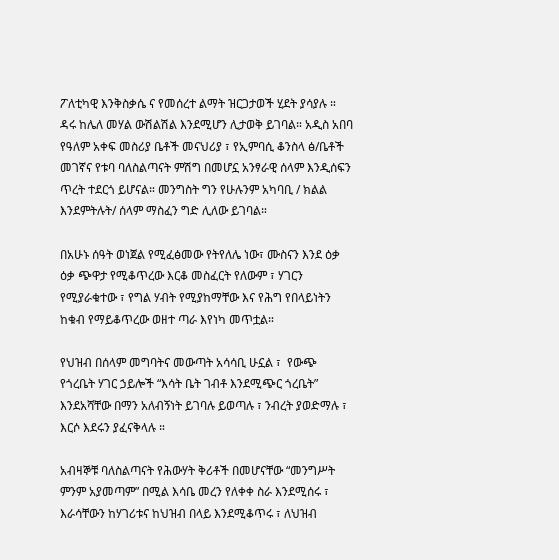ፖለቲካዊ እንቅስቃሴ ና የመሰረተ ልማት ዝርጋታወች ሂደት ያሳያሉ ። ዳሩ ከሌለ መሃል ውሽልሽል እንደሚሆን ሊታወቅ ይገባል። አዲስ አበባ የዓለም አቀፍ መስሪያ ቤቶች መናህሪያ ፣ የኢምባሲ ቆንስላ ፅ/ቤቶች መገኛና የቱባ ባለስልጣናት ምሽግ በመሆኗ አንፃራዊ ሰላም እንዲሰፍን ጥረት ተደርጎ ይሆናል። መንግስት ግን የሁሉንም አካባቢ / ክልል እንደምትሉት/ ሰላም ማስፈን ግድ ሊለው ይገባል።

በአሁኑ ሰዓት ወነጀል የሚፈፅመው የትየለሌ ነው፣ ሙስናን እንደ ዕቃ ዕቃ ጭዋታ የሚቆጥረው እርቆ መስፈርት የለውም ፣ ሃገርን የሚያራቁተው ፣ የግል ሃብት የሚያከማቸው እና የሕግ የበላይነትን ከቁብ የማይቆጥረው ወዘተ ጣራ እየነካ መጥቷል።

የህዝብ በሰላም መግባትና መውጣት አሳሳቢ ሁኗል ፣  የውጭ የጎረቤት ሃገር ኃይሎች “እሳት ቤት ገብቶ እንደሚጭር ጎረቤት” እንደአሻቸው በማን አለብኝነት ይገባሉ ይወጣሉ ፣ ንብረት ያወድማሉ ፣ እርሶ እደሩን ያፈናቅላሉ ።

አብዛኞቹ ባለስልጣናት የሕውሃት ቅሪቶች በመሆናቸው “መንግሥት ምንም አያመጣም” በሚል እሳቤ መረን የለቀቀ ስራ እንደሚሰሩ ፣ እራሳቸውን ከሃገሪቱና ከህዝብ በላይ እንደሚቆጥሩ ፣ ለህዝብ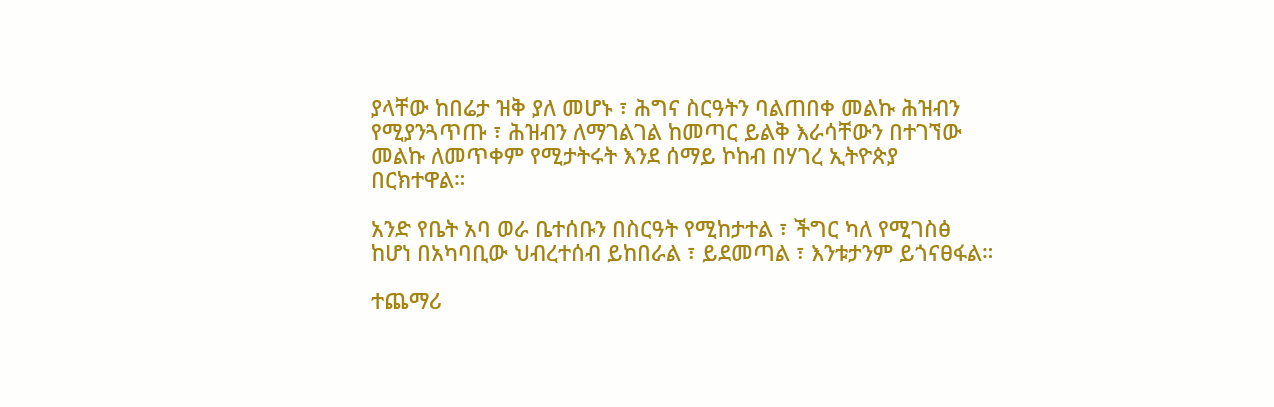ያላቸው ከበሬታ ዝቅ ያለ መሆኑ ፣ ሕግና ስርዓትን ባልጠበቀ መልኩ ሕዝብን የሚያንጓጥጡ ፣ ሕዝብን ለማገልገል ከመጣር ይልቅ እራሳቸውን በተገኘው መልኩ ለመጥቀም የሚታትሩት እንደ ሰማይ ኮከብ በሃገረ ኢትዮጵያ በርክተዋል።

አንድ የቤት አባ ወራ ቤተሰቡን በስርዓት የሚከታተል ፣ ችግር ካለ የሚገስፅ ከሆነ በአካባቢው ህብረተሰብ ይከበራል ፣ ይደመጣል ፣ እንቱታንም ይጎናፀፋል።

ተጨማሪ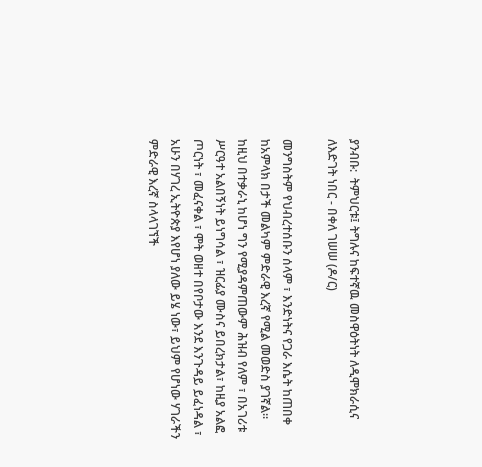ያንብቡ:  ትምህርቱ፤ ትግሉና ከፍተኛዉ መስዋዕትነት ለዲሞክራሲና ለእድገት ነበር - በቀለ ገሠሠ (ዶ/ር)

መንግስትም የህብረተሰቡን ሰላም ፣ እንድነትና የጋራ እሴት ከጠበቀ ከአምላክ በታች መልካም ምድራዊ እረኛ የሚል መወድስ ያገኛል። ከዚህ በተቃራኒ ከሆነ ግን የሚያዳምጠውም ሕዝብ የለም ፣ በአገሪቱ ሥርዓተ አልበኝነት ይነግሳል ፣ ዝርፊያ ሙስና ይበረክታል፣ ከዚያ አልፎ ጦርነት ፣ መፈናቀል ፣ ሞት ወዘተ በየቦታው እንደ እንጉዳይ ይፈነዳል ፣ አሁን በሃገረ ኢትዮጵያ እየሆነ ያለው ይሄ ነው፣ ይህም የሆነው ሃገራችን ምድራዊ እረኛ ስላላገኘች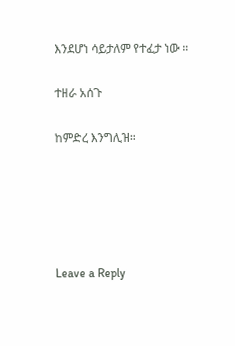እንደሆነ ሳይታለም የተፈታ ነው ።

ተዘራ አሰጉ

ከምድረ እንግሊዝ።





Leave a Reply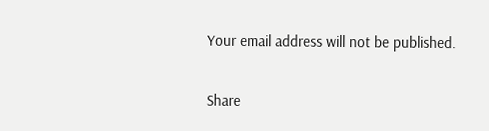Your email address will not be published.

Share